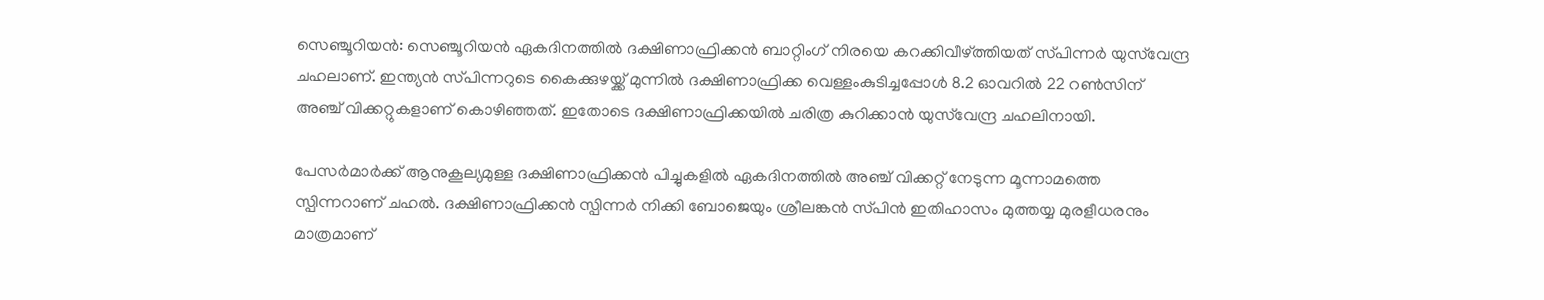സെഞ്ചൂറിയന്‍: സെഞ്ചൂറിയന്‍ ഏകദിനത്തില്‍ ദക്ഷിണാഫ്രിക്കന്‍ ബാറ്റിംഗ് നിരയെ കറക്കിവീഴ്ത്തിയത് സ്‌പിന്നര്‍ യുസ്‌വേന്ദ്ര ചഹലാണ്. ഇന്ത്യന്‍ സ്‌പിന്നറുടെ കൈക്കുഴയ്ക്ക് മുന്നില്‍ ദക്ഷിണാഫ്രിക്ക വെള്ളംകുടിച്ചപ്പോള്‍ 8.2 ഓവറില്‍ 22 റണ്‍സിന് അഞ്ച് വിക്കറ്റുകളാണ് കൊഴിഞ്ഞത്. ഇതോടെ ദക്ഷിണാഫ്രിക്കയില്‍ ചരിത്ര കുറിക്കാന്‍ യുസ്‌വേന്ദ്ര ചഹലിനായി.

പേസര്‍മാര്‍ക്ക് ആനുകൂല്യമുള്ള ദക്ഷിണാഫ്രിക്കന്‍ പിച്ചുകളില്‍ ഏകദിനത്തില്‍ അഞ്ച് വിക്കറ്റ് നേടുന്ന മൂന്നാമത്തെ സ്പിന്നറാണ് ചഹല്‍. ദക്ഷിണാഫ്രിക്കന്‍ സ്പിന്നര്‍ നിക്കി ബോജെയും ശ്രീലങ്കന്‍ സ്‌പിന്‍ ഇതിഹാസം മുത്തയ്യ മുരളീധരനും മാത്രമാണ്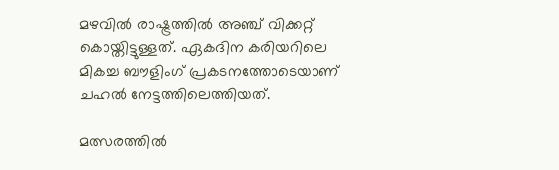മഴവില്‍ രാഷ്ട്രത്തില്‍ അഞ്ച് വിക്കറ്റ് കൊയ്തിട്ടുള്ളത്. ഏകദിന കരിയറിലെ മികച്ച ബൗളിംഗ് പ്രകടനത്തോടെയാണ് ചഹല്‍ നേട്ടത്തിലെത്തിയത്.

മത്സരത്തില്‍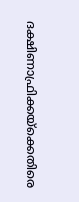ദക്ഷിണാഫ്രിക്കയ്‌ക്കെതിരെ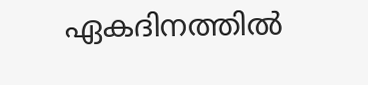ഏകദിനത്തില്‍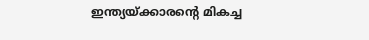ഇന്ത്യയ്ക്കാരന്റെ മികച്ച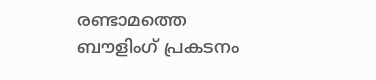രണ്ടാമത്തെ ബൗളിംഗ് പ്രകടനം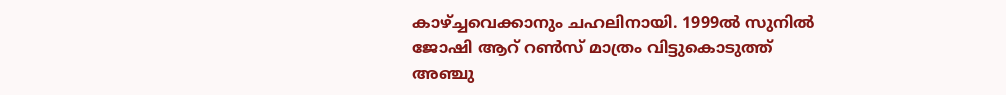കാഴ്ച്ചവെക്കാനും ചഹലിനായി. 1999ല്‍ സുനില്‍ ജോഷി ആറ് റണ്‍സ് മാത്രം വിട്ടുകൊടുത്ത് അഞ്ചു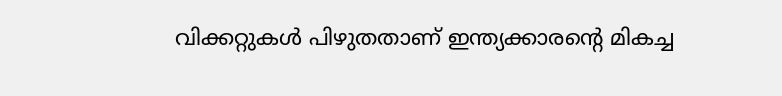വിക്കറ്റുകള്‍ പിഴുതതാണ് ഇന്ത്യക്കാരന്‍റെ മികച്ച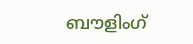ബൗളിംഗ്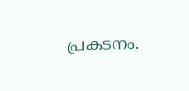പ്രകടനം.